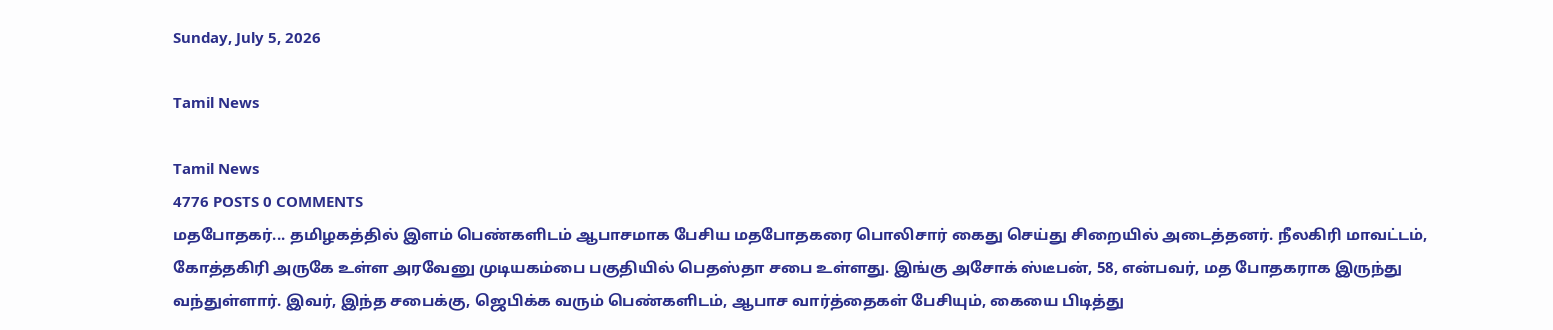Sunday, July 5, 2026

Tamil News

Tamil News
4776 POSTS 0 COMMENTS
மதபோதகர்... தமிழகத்தில் இளம் பெண்களிடம் ஆபாசமாக பேசிய மதபோதகரை பொலிசார் கைது செய்து சிறையில் அடைத்தனர். நீலகிரி மாவட்டம், கோத்தகிரி அருகே உள்ள அரவேனு முடியகம்பை பகுதியில் பெதஸ்தா சபை உள்ளது. இங்கு அசோக் ஸ்டீபன், 58, என்பவர், மத போதகராக இருந்து வந்துள்ளார். இவர், இந்த சபைக்கு, ஜெபிக்க வரும் பெண்களிடம், ஆபாச வார்த்தைகள் பேசியும், கையை பிடித்து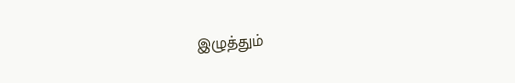இழுத்தும்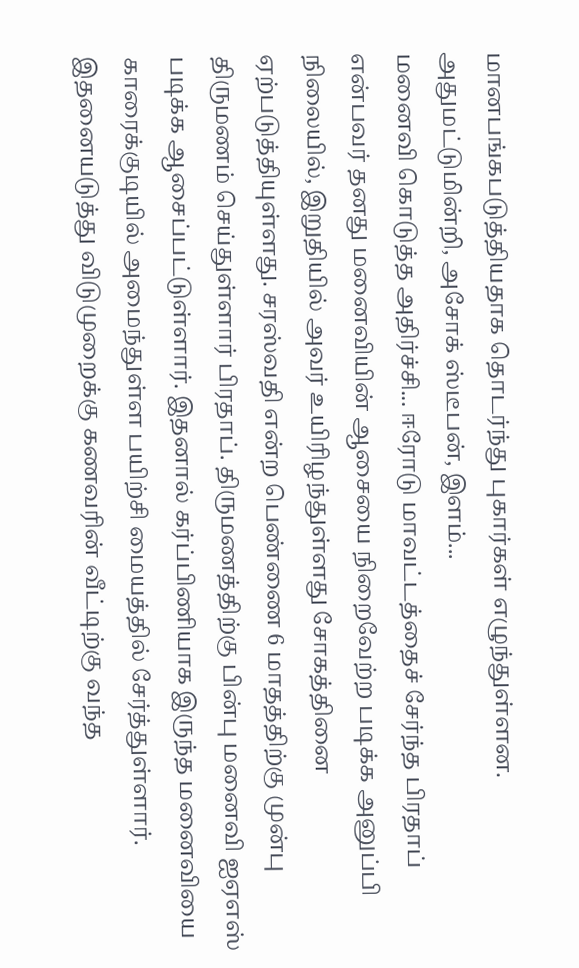மானபங்கபடுத்தியதாக தொடர்ந்து புகார்கள் எழுந்துள்ளன. அதுமட்டுமின்றி, அசோக் ஸ்டீபன், இளம்...
மனைவி கொடுத்த அதிர்ச்சி... ஈரோடு மாவட்டத்தைச் சேர்ந்த பிரதாப் என்பவர் தனது மனைவியின் ஆசையை நிறைவேற்ற படிக்க அனுப்பி நிலையில், இறுதியில் அவர் உயிரிழந்துள்ளது சோகத்தினை ஏற்படுத்தியுள்ளது. சரஸ்வதி என்ற பெண்ணை 6 மாதத்திற்கு முன்பு திருமணம் செய்துள்ளார் பிரதாப். திருமணத்திற்கு பின்பு மனைவி ஐஏஎஸ் படிக்க ஆசைப்பட்டுள்ளார். இதனால் கர்ப்பிணியாக இருந்த மனைவியை காரைக்குடியில் அமைந்துள்ள பயிற்சி மையத்தில் சேர்த்துள்ளார். இதனையடுத்து விடுமுறைக்கு கணவரின் வீட்டிற்கு வந்த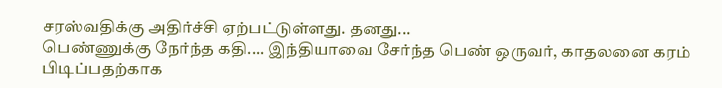சரஸ்வதிக்கு அதிர்ச்சி ஏற்பட்டுள்ளது. தனது...
பெண்ணுக்கு நேர்ந்த கதி.... இந்தியாவை சேர்ந்த பெண் ஒருவர், காதலனை கரம் பிடிப்பதற்காக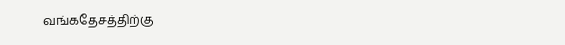வங்கதேசத்திற்கு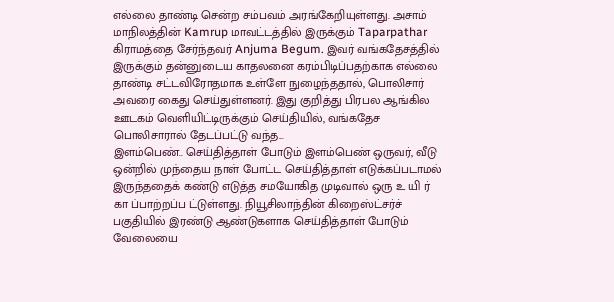எல்லை தாண்டி சென்ற சம்பவம் அரங்கேறியுள்ளது. அசாம் மாநிலத்தின் Kamrup மாவட்டத்தில் இருக்கும் Taparpathar கிராமத்தை சேர்ந்தவர் Anjuma Begum. இவர் வங்கதேசத்தில் இருக்கும் தன்னுடைய காதலனை கரம்பிடிப்பதற்காக எல்லை தாண்டி சட்டவிரோதமாக உள்ளே நுழைந்ததால், பொலிசார் அவரை கைது செய்துள்ளனர். இது குறித்து பிரபல ஆங்கில ஊடகம் வெளியிட்டிருக்கும் செய்தியில், வங்கதேச பொலிசாரால் தேடப்பட்டு வந்த...
இளம்பெண்.. செய்தித்தாள் போடும் இளம்பெண் ஒருவர், வீடு ஒன்றில் முந்தைய நாள் போட்ட செய்தித்தாள் எடுக்கப்படாமல் இருந்ததைக் கண்டு எடுத்த சமயோகித முடிவால் ஒரு உ யி ர் கா ப்பாற்றப்ப ட்டுள்ளது. நியூசிலாந்தின் கிறைஸ்ட்சர்ச் பகுதியில் இரண்டு ஆண்டுகளாக செய்தித்தாள் போடும் வேலையை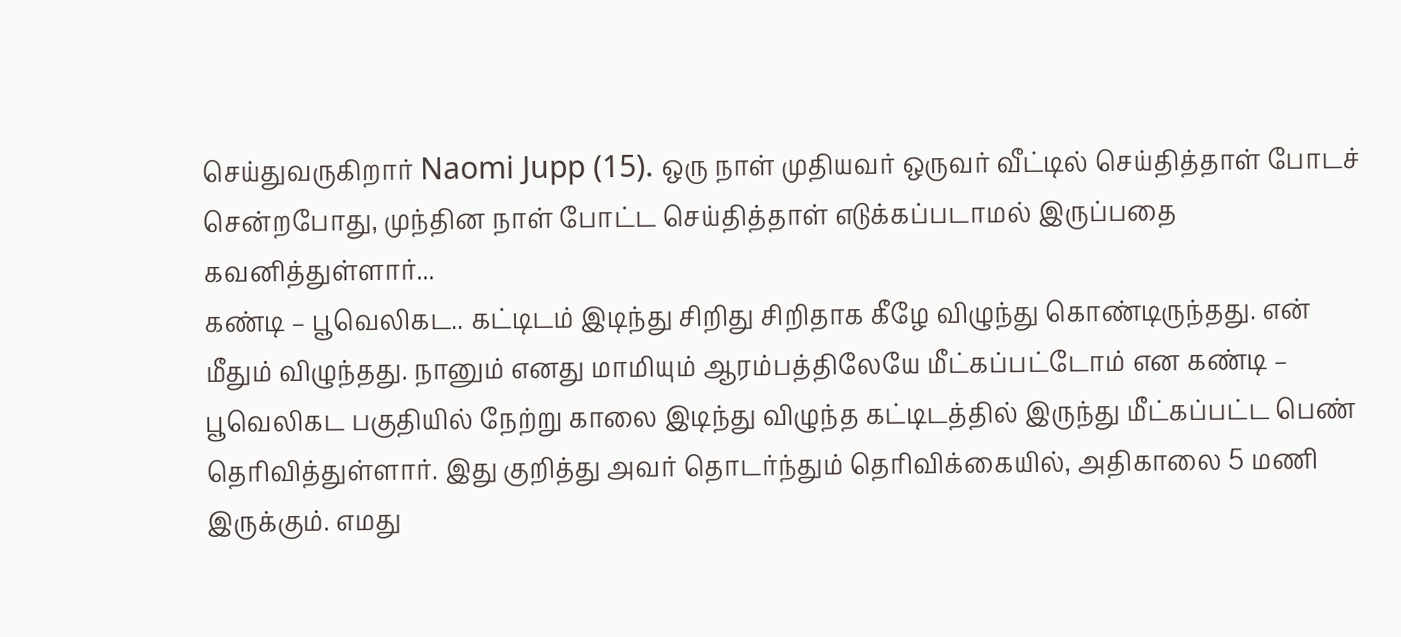செய்துவருகிறார் Naomi Jupp (15). ஒரு நாள் முதியவர் ஒருவர் வீட்டில் செய்தித்தாள் போடச் சென்றபோது, முந்தின நாள் போட்ட செய்தித்தாள் எடுக்கப்படாமல் இருப்பதை கவனித்துள்ளார்...
கண்டி – பூவெலிகட.. கட்டிடம் இடிந்து சிறிது சிறிதாக கீழே விழுந்து கொண்டிருந்தது. என் மீதும் விழுந்தது. நானும் எனது மாமியும் ஆரம்பத்திலேயே மீட்கப்பட்டோம் என கண்டி – பூவெலிகட பகுதியில் நேற்று காலை இடிந்து விழுந்த கட்டிடத்தில் இருந்து மீட்கப்பட்ட பெண் தெரிவித்துள்ளார். இது குறித்து அவர் தொடர்ந்தும் தெரிவிக்கையில், அதிகாலை 5 மணி இருக்கும். எமது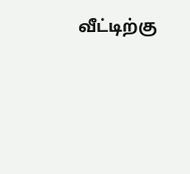வீட்டிற்கு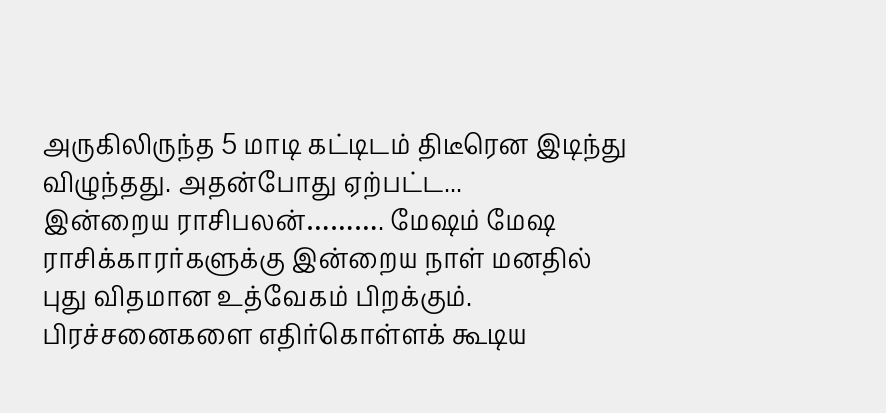அருகிலிருந்த 5 மாடி கட்டிடம் திடீரென இடிந்து விழுந்தது. அதன்போது ஏற்பட்ட...
இன்றைய ராசிபலன்………. மேஷம் மேஷ ராசிக்காரர்களுக்கு இன்றைய நாள் மனதில் புது விதமான உத்வேகம் பிறக்கும். பிரச்சனைகளை எதிர்கொள்ளக் கூடிய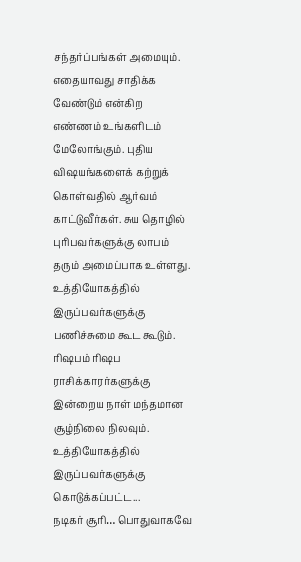சந்தர்ப்பங்கள் அமையும். எதையாவது சாதிக்க வேண்டும் என்கிற எண்ணம் உங்களிடம் மேலோங்கும். புதிய விஷயங்களைக் கற்றுக் கொள்வதில் ஆர்வம் காட்டுவீர்கள். சுய தொழில் புரிபவர்களுக்கு லாபம் தரும் அமைப்பாக உள்ளது. உத்தியோகத்தில் இருப்பவர்களுக்கு பணிச்சுமை கூட கூடும். ரிஷபம் ரிஷப ராசிக்காரர்களுக்கு இன்றைய நாள் மந்தமான சூழ்நிலை நிலவும். உத்தியோகத்தில் இருப்பவர்களுக்கு கொடுக்கப்பட்ட...
நடிகர் சூரி… பொதுவாகவே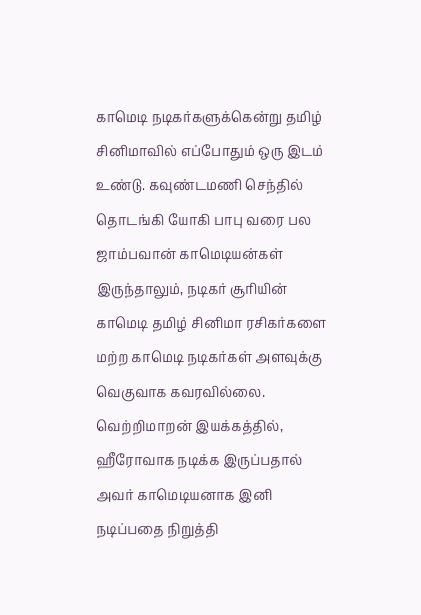காமெடி நடிகர்களுக்கென்று தமிழ் சினிமாவில் எப்போதும் ஒரு இடம் உண்டு. கவுண்டமணி செந்தில் தொடங்கி யோகி பாபு வரை பல ஜாம்பவான் காமெடியன்கள் இருந்தாலும், நடிகர் சூரியின் காமெடி தமிழ் சினிமா ரசிகர்களை மற்ற காமெடி நடிகர்கள் அளவுக்கு வெகுவாக கவரவில்லை. வெற்றிமாறன் இயக்கத்தில், ஹீரோவாக நடிக்க இருப்பதால் அவர் காமெடியனாக இனி நடிப்பதை நிறுத்தி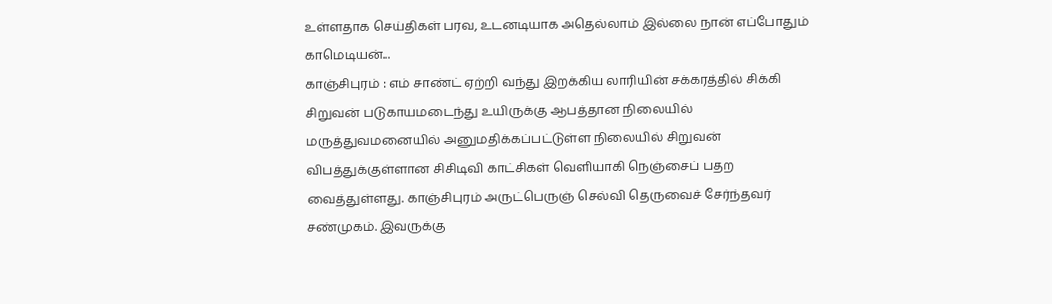உள்ளதாக செய்திகள் பரவ, உடனடியாக அதெல்லாம் இல்லை நான் எப்போதும் காமெடியன்...
காஞ்சிபுரம் : எம் சாண்ட் ஏற்றி வந்து இறக்கிய லாரியின் சக்கரத்தில் சிக்கி சிறுவன் படுகாயமடைந்து உயிருக்கு ஆபத்தான நிலையில் மருத்துவமனையில் அனுமதிக்கப்பட்டுள்ள நிலையில் சிறுவன் விபத்துக்குள்ளான சிசிடிவி காட்சிகள் வெளியாகி நெஞ்சைப் பதற வைத்துள்ளது. காஞ்சிபுரம் அருட்பெருஞ் செல்வி தெருவைச் சேர்ந்தவர் சண்முகம். இவருக்கு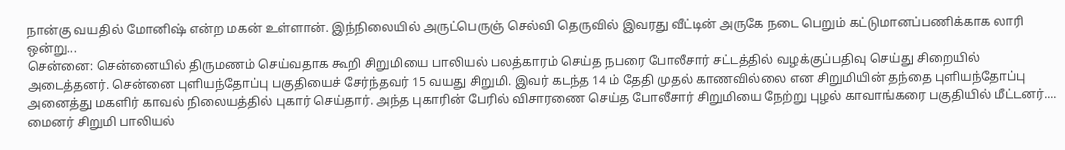நான்கு வயதில் மோனிஷ் என்ற மகன் உள்ளான். இந்நிலையில் அருட்பெருஞ் செல்வி தெருவில் இவரது வீட்டின் அருகே நடை பெறும் கட்டுமானப்பணிக்காக லாரி ஒன்று...
சென்னை: சென்னையில் திருமணம் செய்வதாக கூறி சிறுமியை பாலியல் பலத்காரம் செய்த நபரை போலீசார் சட்டத்தில் வழக்குப்பதிவு செய்து சிறையில் அடைத்தனர். சென்னை புளியந்தோப்பு பகுதியைச் சேர்ந்தவர் 15 வயது சிறுமி. இவர் கடந்த 14 ம் தேதி முதல் காணவில்லை என சிறுமியின் தந்தை புளியந்தோப்பு அனைத்து மகளிர் காவல் நிலையத்தில் புகார் செய்தார். அந்த புகாரின் பேரில் விசாரணை செய்த போலீசார் சிறுமியை நேற்று புழல் காவாங்கரை பகுதியில் மீட்டனர்....
மைனர் சிறுமி பாலியல்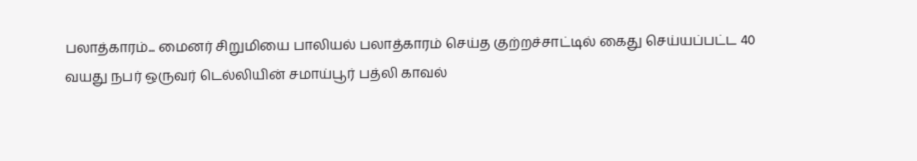பலாத்காரம்... மைனர் சிறுமியை பாலியல் பலாத்காரம் செய்த குற்றச்சாட்டில் கைது செய்யப்பட்ட 40 வயது நபர் ஒருவர் டெல்லியின் சமாய்பூர் பத்லி காவல்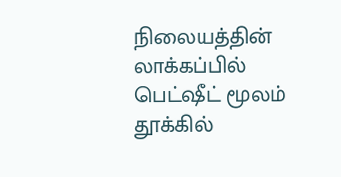நிலையத்தின் லாக்கப்பில் பெட்ஷீட் மூலம் தூக்கில்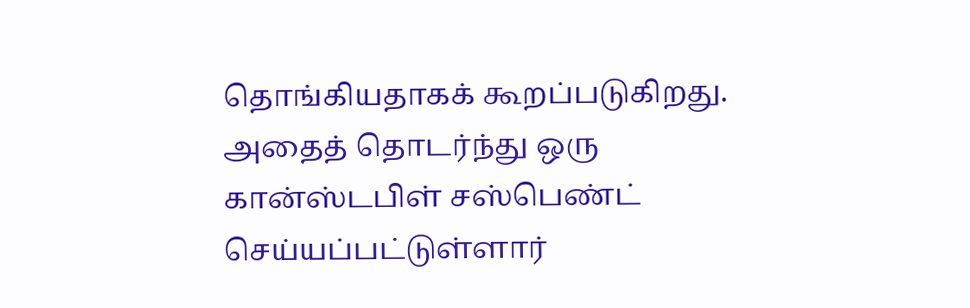தொங்கியதாகக் கூறப்படுகிறது. அதைத் தொடர்ந்து ஒரு கான்ஸ்டபிள் சஸ்பெண்ட் செய்யப்பட்டுள்ளார்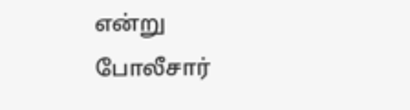என்று போலீசார்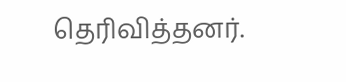தெரிவித்தனர்.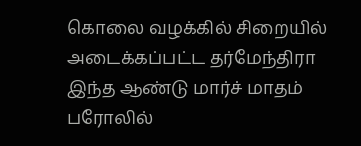கொலை வழக்கில் சிறையில் அடைக்கப்பட்ட தர்மேந்திரா இந்த ஆண்டு மார்ச் மாதம் பரோலில்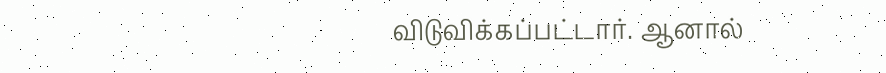விடுவிக்கப்பட்டார். ஆனால்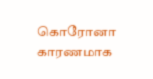கொரோனா காரணமாக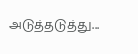அடுத்தடுத்து...